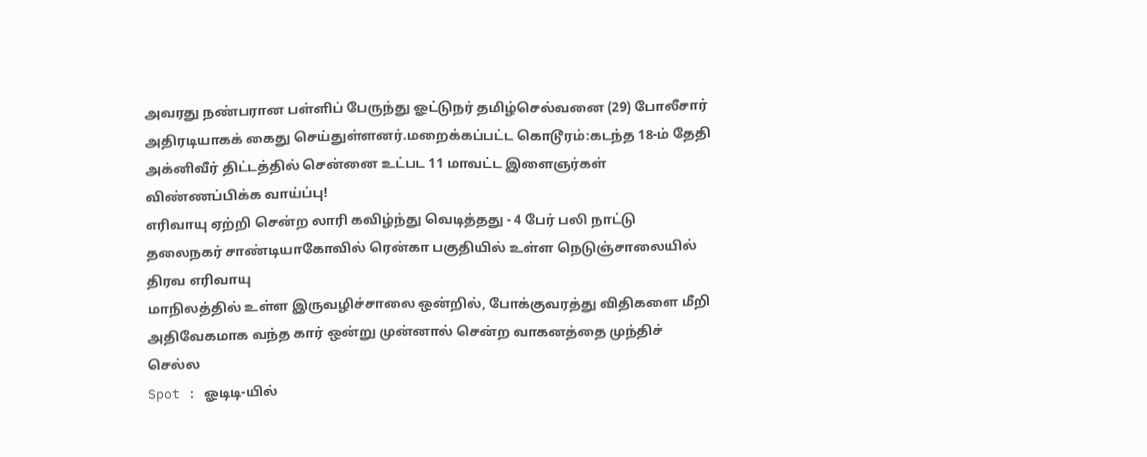அவரது நண்பரான பள்ளிப் பேருந்து ஓட்டுநர் தமிழ்செல்வனை (29) போலீசார் அதிரடியாகக் கைது செய்துள்ளனர்.மறைக்கப்பட்ட கொடூரம்:கடந்த 18-ம் தேதி
அக்னிவீர் திட்டத்தில் சென்னை உட்பட 11 மாவட்ட இளைஞர்கள் விண்ணப்பிக்க வாய்ப்பு!
எரிவாயு ஏற்றி சென்ற லாரி கவிழ்ந்து வெடித்தது - 4 பேர் பலி நாட்டு தலைநகர் சாண்டியாகோவில் ரென்கா பகுதியில் உள்ள நெடுஞ்சாலையில் திரவ எரிவாயு
மாநிலத்தில் உள்ள இருவழிச்சாலை ஒன்றில், போக்குவரத்து விதிகளை மீறி அதிவேகமாக வந்த கார் ஒன்று முன்னால் சென்ற வாகனத்தை முந்திச் செல்ல
Spot : ஓடிடி-யில்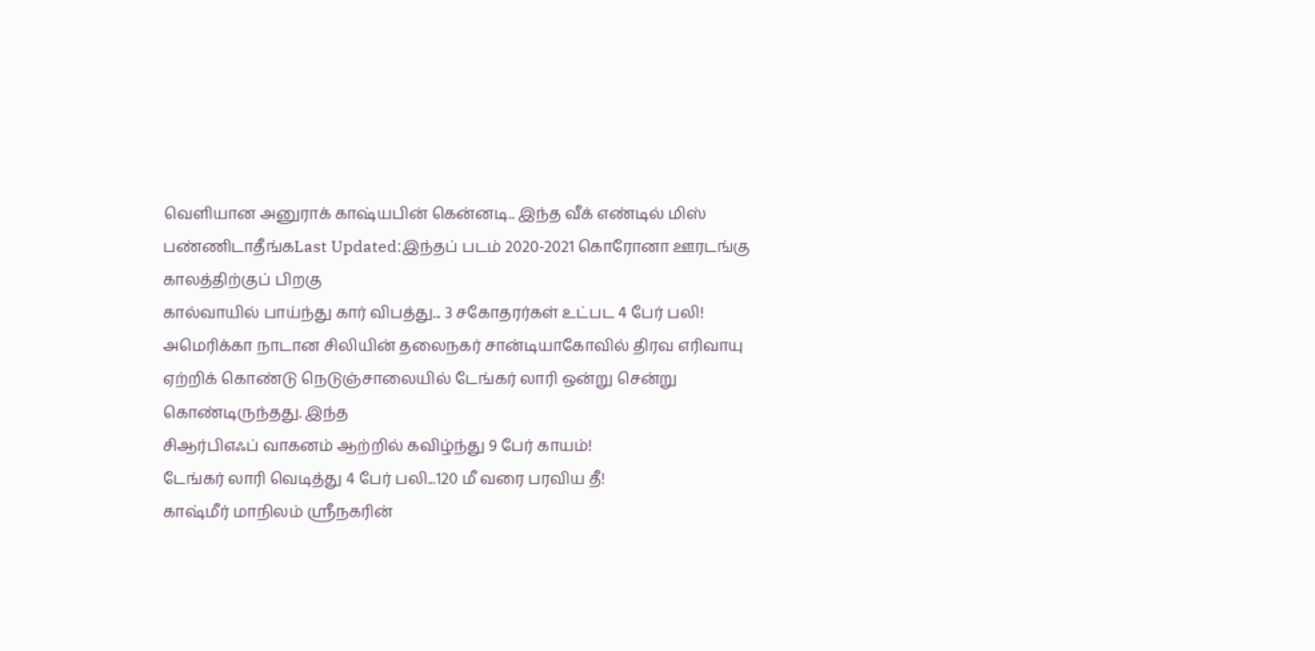வெளியான அனுராக் காஷ்யபின் கென்னடி.. இந்த வீக் எண்டில் மிஸ் பண்ணிடாதீங்கLast Updated:இந்தப் படம் 2020-2021 கொரோனா ஊரடங்கு காலத்திற்குப் பிறகு
கால்வாயில் பாய்ந்து கார் விபத்து... 3 சகோதரர்கள் உட்பட 4 பேர் பலி!
அமெரிக்கா நாடான சிலியின் தலைநகர் சான்டியாகோவில் திரவ எரிவாயு ஏற்றிக் கொண்டு நெடுஞ்சாலையில் டேங்கர் லாரி ஒன்று சென்று கொண்டிருந்தது. இந்த
சிஆர்பிஎஃப் வாகனம் ஆற்றில் கவிழ்ந்து 9 பேர் காயம்!
டேங்கர் லாரி வெடித்து 4 பேர் பலி...120 மீ வரை பரவிய தீ!
காஷ்மீர் மாநிலம் ஸ்ரீநகரின்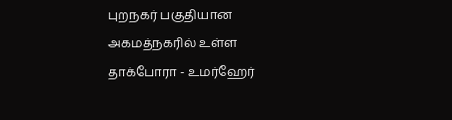புறநகர் பகுதியான அகமத்நகரில் உள்ள தாக்போரா - உமர்ஹேர்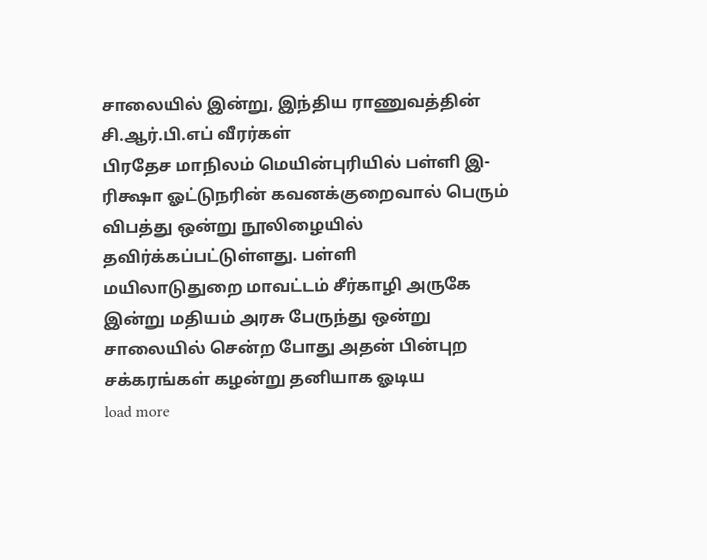சாலையில் இன்று, இந்திய ராணுவத்தின் சி.ஆர்.பி.எப் வீரர்கள்
பிரதேச மாநிலம் மெயின்புரியில் பள்ளி இ-ரிக்ஷா ஓட்டுநரின் கவனக்குறைவால் பெரும் விபத்து ஒன்று நூலிழையில் தவிர்க்கப்பட்டுள்ளது. பள்ளி
மயிலாடுதுறை மாவட்டம் சீர்காழி அருகே இன்று மதியம் அரசு பேருந்து ஒன்று சாலையில் சென்ற போது அதன் பின்புற சக்கரங்கள் கழன்று தனியாக ஓடிய
load more